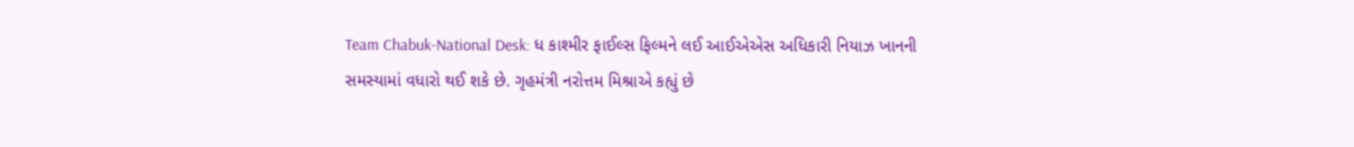Team Chabuk-National Desk: ધ કાશ્મીર ફાઈલ્સ ફિલ્મને લઈ આઈએએસ અધિકારી નિયાઝ ખાનની સમસ્યામાં વધારો થઈ શકે છે. ગૃહમંત્રી નરોત્તમ મિશ્રાએ કહ્યું છે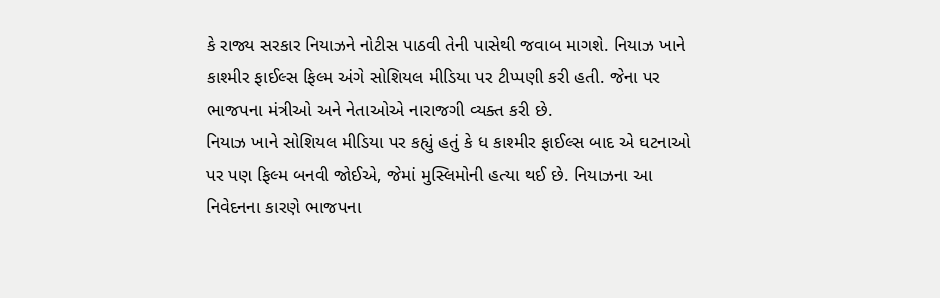કે રાજ્ય સરકાર નિયાઝને નોટીસ પાઠવી તેની પાસેથી જવાબ માગશે. નિયાઝ ખાને કાશ્મીર ફાઈલ્સ ફિલ્મ અંગે સોશિયલ મીડિયા પર ટીપ્પણી કરી હતી. જેના પર ભાજપના મંત્રીઓ અને નેતાઓએ નારાજગી વ્યક્ત કરી છે.
નિયાઝ ખાને સોશિયલ મીડિયા પર કહ્યું હતું કે ધ કાશ્મીર ફાઈલ્સ બાદ એ ઘટનાઓ પર પણ ફિલ્મ બનવી જોઈએ, જેમાં મુસ્લિમોની હત્યા થઈ છે. નિયાઝના આ નિવેદનના કારણે ભાજપના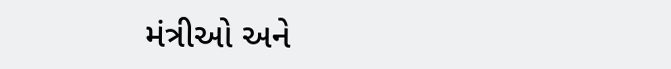મંત્રીઓ અને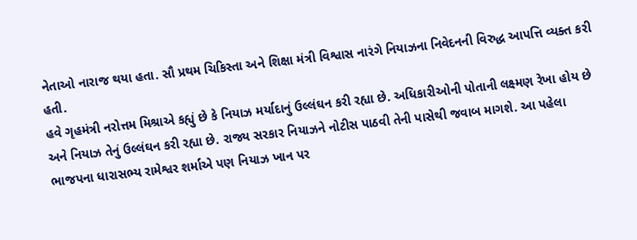નેતાઓ નારાજ થયા હતા. સૌ પ્રથમ ચિકિસ્તા અને શિક્ષા મંત્રી વિશ્વાસ નારંગે નિયાઝના નિવેદનની વિરુદ્ધ આપત્તિ વ્યક્ત કરી હતી.
હવે ગૃહમંત્રી નરોત્તમ મિશ્રાએ કહ્યું છે કે નિયાઝ મર્યાદાનું ઉલ્લંઘન કરી રહ્યા છે. અધિકારીઓની પોતાની લક્ષ્મણ રેખા હોય છે અને નિયાઝ તેનું ઉલ્લંઘન કરી રહ્યા છે. રાજ્ય સરકાર નિયાઝને નોટીસ પાઠવી તેની પાસેથી જવાબ માગશે. આ પહેલા ભાજપના ધારાસભ્ય રામેશ્વર શર્માએ પણ નિયાઝ ખાન પર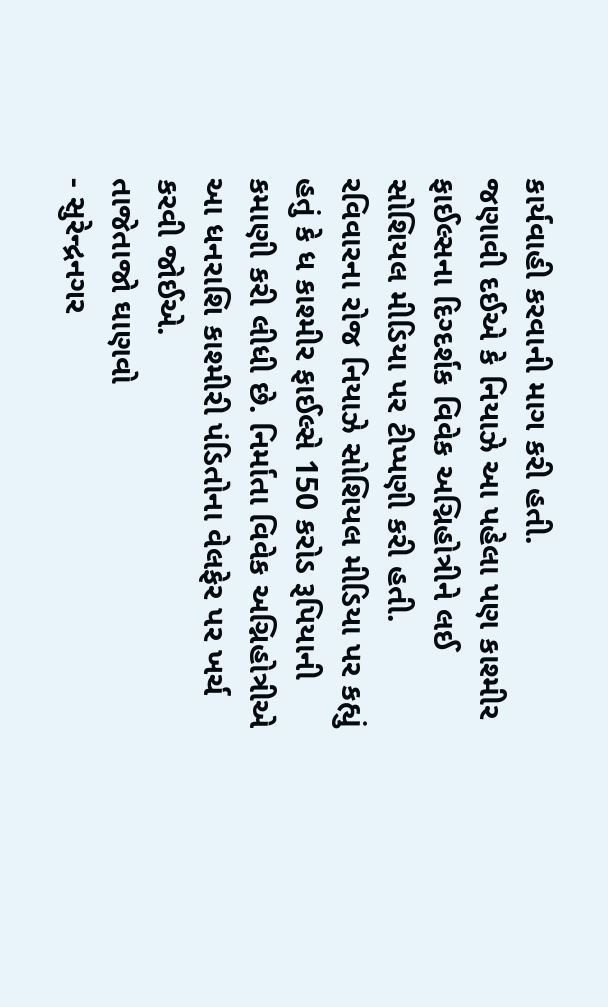કાર્યવાહી કરવાની માગ કરી હતી.
જણાવી દઈએ કે નિયાઝે આ પહેલા પણ કાશ્મીર ફાઈલ્સના દિગ્દર્શક વિવેક અગ્નિહોત્રીને લઈ સોશિયલ મીડિયા પર ટીપ્પણી કરી હતી. રવિવારના રોજ નિયાઝે સોશિયલ મીડિયા પર કહ્યું હતું કે ધ કાશ્મીર ફાઈલ્સે 150 કરોડ રૂપિયાની કમાણી કરી લીધી છે. નિર્માતા વિવેક અગ્નિહોત્રીએ આ ધનરાશિ કાશ્મીરી પંડિતોના વેલફેર પર ખર્ચ કરવી જોઈએ.
તાજેતાજો ઘાણવો
- સુરેન્દ્રનગર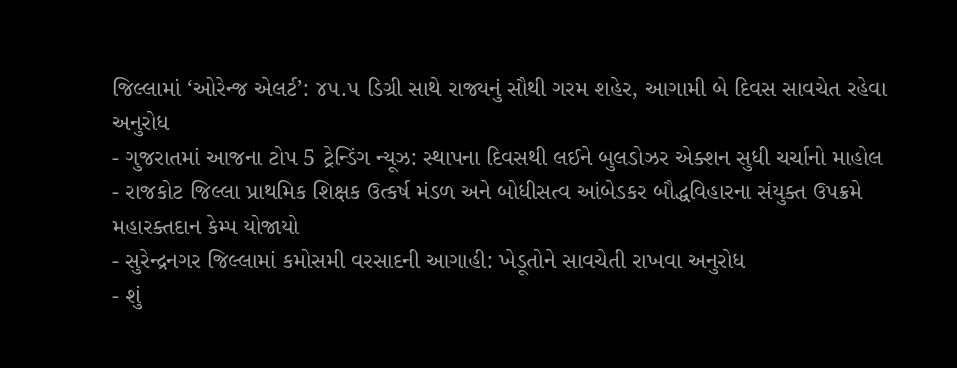જિલ્લામાં ‘ઓરેન્જ એલર્ટ’: ૪૫.૫ ડિગ્રી સાથે રાજ્યનું સૌથી ગરમ શહેર, આગામી બે દિવસ સાવચેત રહેવા અનુરોધ
- ગુજરાતમાં આજના ટોપ 5 ટ્રેન્ડિંગ ન્યૂઝ: સ્થાપના દિવસથી લઈને બુલડોઝર એક્શન સુધી ચર્ચાનો માહોલ
- રાજકોટ જિલ્લા પ્રાથમિક શિક્ષક ઉત્કર્ષ મંડળ અને બોધીસત્વ આંબેડકર બૌદ્ધવિહારના સંયુક્ત ઉપક્રમે મહારક્તદાન કેમ્પ યોજાયો
- સુરેન્દ્રનગર જિલ્લામાં કમોસમી વરસાદની આગાહી: ખેડૂતોને સાવચેતી રાખવા અનુરોધ
- શું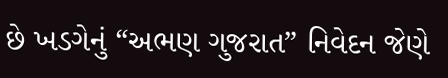છે ખડગેનું “અભણ ગુજરાત” નિવેદન જેણે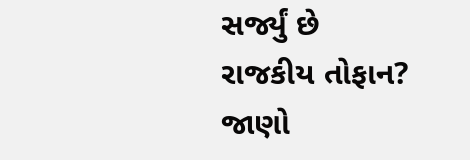સર્જ્યું છે રાજકીય તોફાન? જાણો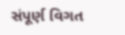સંપૂર્ણ વિગત